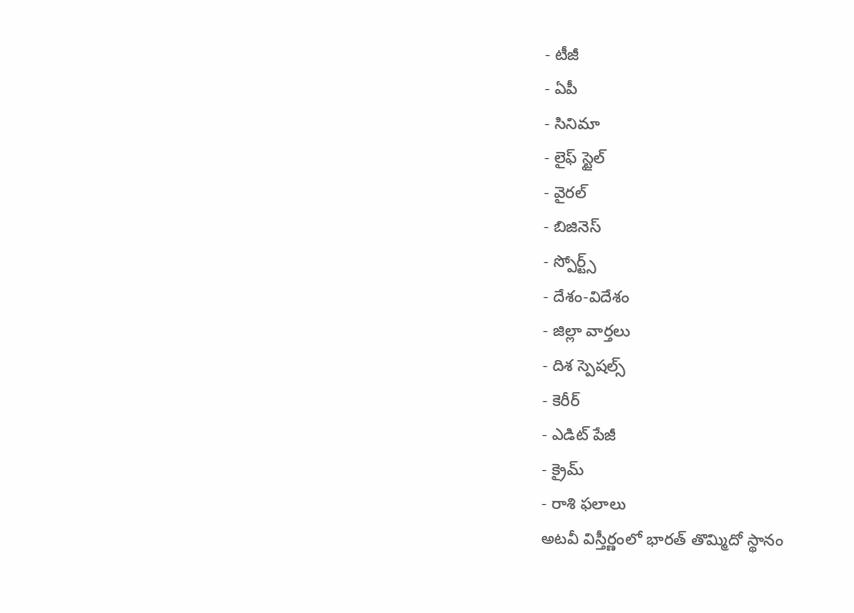- టీజీ
- ఏపీ
- సినిమా
- లైఫ్ స్టైల్
- వైరల్
- బిజినెస్
- స్పోర్ట్స్
- దేశం-విదేశం
- జిల్లా వార్తలు
- దిశ స్పెషల్స్
- కెరీర్
- ఎడిట్ పేజీ
- క్రైమ్
- రాశి ఫలాలు
అటవీ విస్తీర్ణంలో భారత్ తొమ్మిదో స్థానం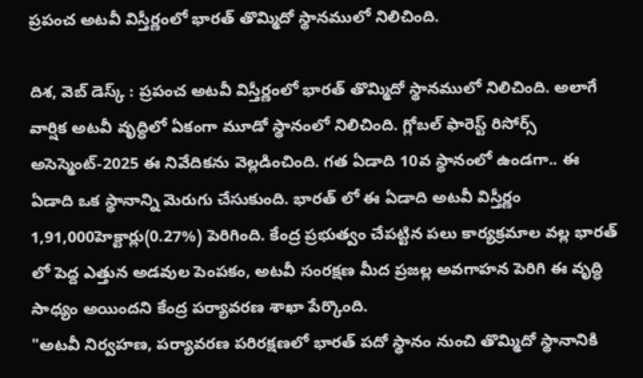ప్రపంచ అటవీ విస్తీర్ణంలో భారత్ తొమ్మిదో స్థానములో నిలిచింది.

దిశ, వెబ్ డెస్క్ : ప్రపంచ అటవీ విస్తీర్ణంలో భారత్ తొమ్మిదో స్థానములో నిలిచింది. అలాగే వార్షిక అటవీ వృద్ధిలో ఏకంగా మూడో స్థానంలో నిలిచింది. గ్లోబల్ ఫారెస్ట్ రిసోర్స్ అసెస్మెంట్-2025 ఈ నివేదికను వెల్లడించింది. గత ఏడాది 10వ స్థానంలో ఉండగా.. ఈ ఏడాది ఒక స్థానాన్ని మెరుగు చేసుకుంది. భారత్ లో ఈ ఏడాది అటవీ విస్తీర్ణం 1,91,000హెక్టార్లు(0.27%) పెరిగింది. కేంద్ర ప్రభుత్వం చేపట్టిన పలు కార్యక్రమాల వల్ల భారత్ లో పెద్ద ఎత్తున అడవుల పెంపకం, అటవీ సంరక్షణ మీద ప్రజల్ల అవగాహన పెరిగి ఈ వృద్ధి సాధ్యం అయిందని కేంద్ర పర్యావరణ శాఖా పేర్కొంది.
"అటవీ నిర్వహణ, పర్యావరణ పరిరక్షణలో భారత్ పదో స్థానం నుంచి తొమ్మిదో స్థానానికి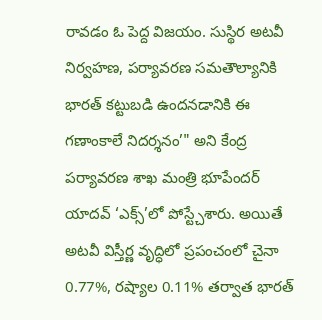రావడం ఓ పెద్ద విజయం. సుస్థిర అటవీ నిర్వహణ, పర్యావరణ సమతౌల్యానికి భారత్ కట్టుబడి ఉందనడానికి ఈ గణాంకాలే నిదర్శనం’" అని కేంద్ర పర్యావరణ శాఖ మంత్రి భూపేందర్ యాదవ్ ‘ఎక్స్’లో పోస్ట్చేశారు. అయితే అటవీ విస్తీర్ణ వృద్ధిలో ప్రపంచంలో చైనా 0.77%, రష్యాల 0.11% తర్వాత భారత్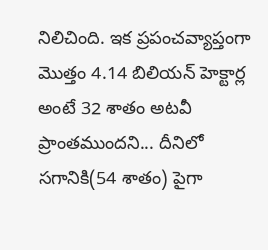నిలిచింది. ఇక ప్రపంచవ్యాప్తంగా మొత్తం 4.14 బిలియన్ హెక్టార్ల అంటే 32 శాతం అటవీ ప్రాంతముందని... దీనిలో సగానికి(54 శాతం) పైగా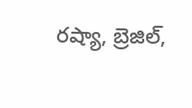రష్యా, బ్రెజిల్,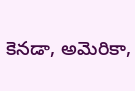కెనడా, అమెరికా,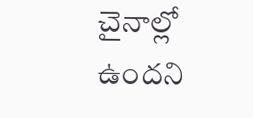చైనాల్లో ఉందని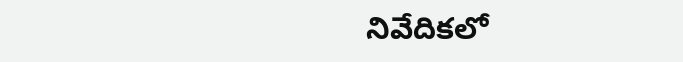నివేదికలో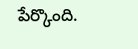పేర్కొంది.